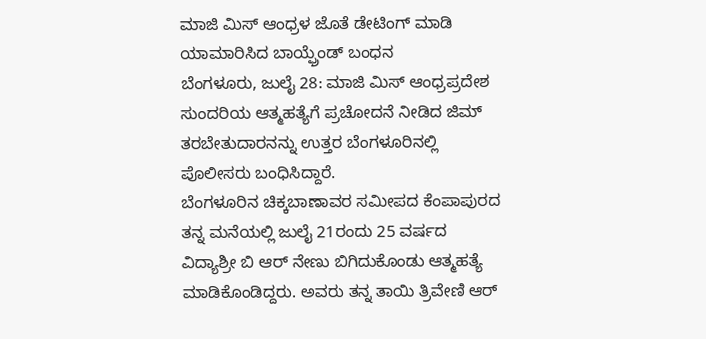ಮಾಜಿ ಮಿಸ್ ಆಂಧ್ರಳ ಜೊತೆ ಡೇಟಿಂಗ್ ಮಾಡಿ ಯಾಮಾರಿಸಿದ ಬಾಯ್ಫ್ರೆಂಡ್ ಬಂಧನ
ಬೆಂಗಳೂರು, ಜುಲೈ 28: ಮಾಜಿ ಮಿಸ್ ಆಂಧ್ರಪ್ರದೇಶ ಸುಂದರಿಯ ಆತ್ಮಹತ್ಯೆಗೆ ಪ್ರಚೋದನೆ ನೀಡಿದ ಜಿಮ್ ತರಬೇತುದಾರನನ್ನು ಉತ್ತರ ಬೆಂಗಳೂರಿನಲ್ಲಿ ಪೊಲೀಸರು ಬಂಧಿಸಿದ್ದಾರೆ.
ಬೆಂಗಳೂರಿನ ಚಿಕ್ಕಬಾಣಾವರ ಸಮೀಪದ ಕೆಂಪಾಪುರದ ತನ್ನ ಮನೆಯಲ್ಲಿ ಜುಲೈ 21ರಂದು 25 ವರ್ಷದ ವಿದ್ಯಾಶ್ರೀ ಬಿ ಆರ್ ನೇಣು ಬಿಗಿದುಕೊಂಡು ಆತ್ಮಹತ್ಯೆ ಮಾಡಿಕೊಂಡಿದ್ದರು. ಅವರು ತನ್ನ ತಾಯಿ ತ್ರಿವೇಣಿ ಆರ್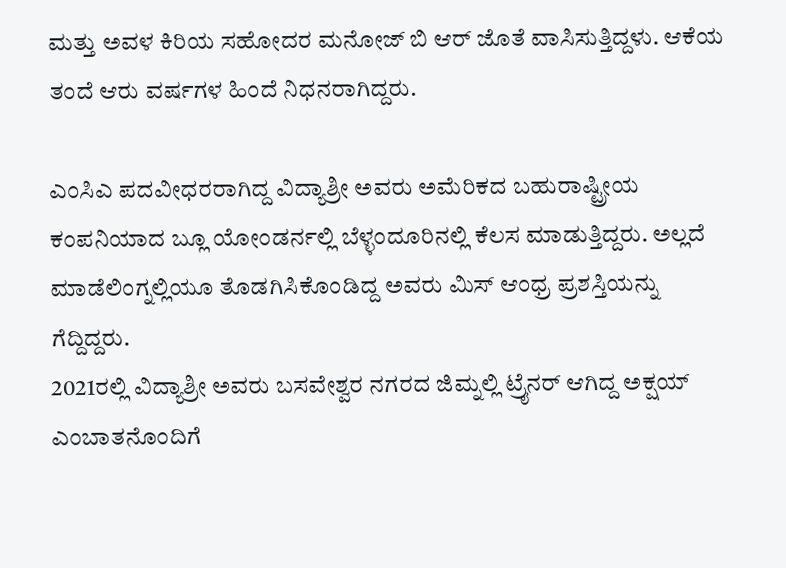ಮತ್ತು ಅವಳ ಕಿರಿಯ ಸಹೋದರ ಮನೋಜ್ ಬಿ ಆರ್ ಜೊತೆ ವಾಸಿಸುತ್ತಿದ್ದಳು. ಆಕೆಯ ತಂದೆ ಆರು ವರ್ಷಗಳ ಹಿಂದೆ ನಿಧನರಾಗಿದ್ದರು.

ಎಂಸಿಎ ಪದವೀಧರರಾಗಿದ್ದ ವಿದ್ಯಾಶ್ರೀ ಅವರು ಅಮೆರಿಕದ ಬಹುರಾಷ್ಟ್ರೀಯ ಕಂಪನಿಯಾದ ಬ್ಲೂ ಯೋಂಡರ್ನಲ್ಲಿ ಬೆಳ್ಳಂದೂರಿನಲ್ಲಿ ಕೆಲಸ ಮಾಡುತ್ತಿದ್ದರು. ಅಲ್ಲದೆ ಮಾಡೆಲಿಂಗ್ನಲ್ಲಿಯೂ ತೊಡಗಿಸಿಕೊಂಡಿದ್ದ ಅವರು ಮಿಸ್ ಆಂಧ್ರ ಪ್ರಶಸ್ತಿಯನ್ನು ಗೆದ್ದಿದ್ದರು.
2021ರಲ್ಲಿ ವಿದ್ಯಾಶ್ರೀ ಅವರು ಬಸವೇಶ್ವರ ನಗರದ ಜಿಮ್ನಲ್ಲಿ ಟ್ರೈನರ್ ಆಗಿದ್ದ ಅಕ್ಷಯ್ ಎಂಬಾತನೊಂದಿಗೆ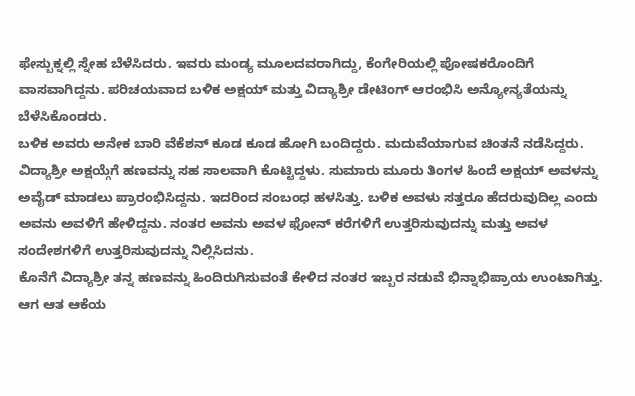ಫೇಸ್ಬುಕ್ನಲ್ಲಿ ಸ್ನೇಹ ಬೆಳೆಸಿದರು. ಇವರು ಮಂಡ್ಯ ಮೂಲದವರಾಗಿದ್ದು, ಕೆಂಗೇರಿಯಲ್ಲಿ ಪೋಷಕರೊಂದಿಗೆ ವಾಸವಾಗಿದ್ದನು. ಪರಿಚಯವಾದ ಬಳಿಕ ಅಕ್ಷಯ್ ಮತ್ತು ವಿದ್ಯಾಶ್ರೀ ಡೇಟಿಂಗ್ ಆರಂಭಿಸಿ ಅನ್ಯೋನ್ಯತೆಯನ್ನು ಬೆಳೆಸಿಕೊಂಡರು.
ಬಳಿಕ ಅವರು ಅನೇಕ ಬಾರಿ ವೆಕೆಶನ್ ಕೂಡ ಕೂಡ ಹೋಗಿ ಬಂದಿದ್ದರು. ಮದುವೆಯಾಗುವ ಚಿಂತನೆ ನಡೆಸಿದ್ದರು. ವಿದ್ಯಾಶ್ರೀ ಅಕ್ಷಯ್ಗೆಗೆ ಹಣವನ್ನು ಸಹ ಸಾಲವಾಗಿ ಕೊಟ್ಟಿದ್ದಳು. ಸುಮಾರು ಮೂರು ತಿಂಗಳ ಹಿಂದೆ ಅಕ್ಷಯ್ ಅವಳನ್ನು ಅವೈಡ್ ಮಾಡಲು ಪ್ರಾರಂಭಿಸಿದ್ದನು. ಇದರಿಂದ ಸಂಬಂಧ ಹಳಸಿತ್ತು. ಬಳಿಕ ಅವಳು ಸತ್ತರೂ ಹೆದರುವುದಿಲ್ಲ ಎಂದು ಅವನು ಅವಳಿಗೆ ಹೇಳಿದ್ದನು. ನಂತರ ಅವನು ಅವಳ ಫೋನ್ ಕರೆಗಳಿಗೆ ಉತ್ತರಿಸುವುದನ್ನು ಮತ್ತು ಅವಳ ಸಂದೇಶಗಳಿಗೆ ಉತ್ತರಿಸುವುದನ್ನು ನಿಲ್ಲಿಸಿದನು.
ಕೊನೆಗೆ ವಿದ್ಯಾಶ್ರೀ ತನ್ನ ಹಣವನ್ನು ಹಿಂದಿರುಗಿಸುವಂತೆ ಕೇಳಿದ ನಂತರ ಇಬ್ಬರ ನಡುವೆ ಭಿನ್ನಾಭಿಪ್ರಾಯ ಉಂಟಾಗಿತ್ತು. ಆಗ ಆತ ಆಕೆಯ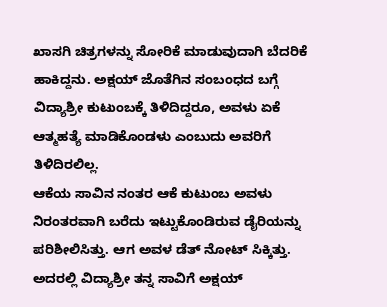ಖಾಸಗಿ ಚಿತ್ರಗಳನ್ನು ಸೋರಿಕೆ ಮಾಡುವುದಾಗಿ ಬೆದರಿಕೆ ಹಾಕಿದ್ದನು. ಅಕ್ಷಯ್ ಜೊತೆಗಿನ ಸಂಬಂಧದ ಬಗ್ಗೆ ವಿದ್ಯಾಶ್ರೀ ಕುಟುಂಬಕ್ಕೆ ತಿಳಿದಿದ್ದರೂ, ಅವಳು ಏಕೆ ಆತ್ಮಹತ್ಯೆ ಮಾಡಿಕೊಂಡಳು ಎಂಬುದು ಅವರಿಗೆ ತಿಳಿದಿರಲಿಲ್ಲ.
ಆಕೆಯ ಸಾವಿನ ನಂತರ ಆಕೆ ಕುಟುಂಬ ಅವಳು ನಿರಂತರವಾಗಿ ಬರೆದು ಇಟ್ಟುಕೊಂಡಿರುವ ಡೈರಿಯನ್ನು ಪರಿಶೀಲಿಸಿತ್ತು. ಆಗ ಅವಳ ಡೆತ್ ನೋಟ್ ಸಿಕ್ಕಿತ್ತು. ಅದರಲ್ಲಿ ವಿದ್ಯಾಶ್ರೀ ತನ್ನ ಸಾವಿಗೆ ಅಕ್ಷಯ್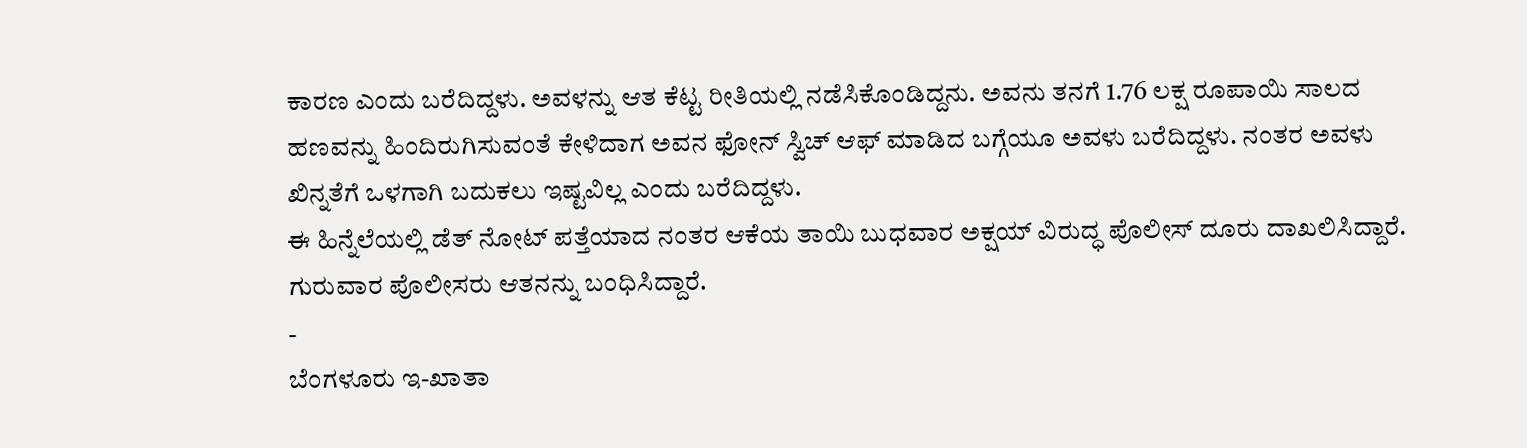ಕಾರಣ ಎಂದು ಬರೆದಿದ್ದಳು. ಅವಳನ್ನು ಆತ ಕೆಟ್ಟ ರೀತಿಯಲ್ಲಿ ನಡೆಸಿಕೊಂಡಿದ್ದನು. ಅವನು ತನಗೆ 1.76 ಲಕ್ಷ ರೂಪಾಯಿ ಸಾಲದ ಹಣವನ್ನು ಹಿಂದಿರುಗಿಸುವಂತೆ ಕೇಳಿದಾಗ ಅವನ ಫೋನ್ ಸ್ವಿಚ್ ಆಫ್ ಮಾಡಿದ ಬಗ್ಗೆಯೂ ಅವಳು ಬರೆದಿದ್ದಳು. ನಂತರ ಅವಳು ಖಿನ್ನತೆಗೆ ಒಳಗಾಗಿ ಬದುಕಲು ಇಷ್ಟವಿಲ್ಲ ಎಂದು ಬರೆದಿದ್ದಳು.
ಈ ಹಿನ್ನೆಲೆಯಲ್ಲಿ ಡೆತ್ ನೋಟ್ ಪತ್ತೆಯಾದ ನಂತರ ಆಕೆಯ ತಾಯಿ ಬುಧವಾರ ಅಕ್ಷಯ್ ವಿರುದ್ಧ ಪೊಲೀಸ್ ದೂರು ದಾಖಲಿಸಿದ್ದಾರೆ. ಗುರುವಾರ ಪೊಲೀಸರು ಆತನನ್ನು ಬಂಧಿಸಿದ್ದಾರೆ.
-
ಬೆಂಗಳೂರು ಇ-ಖಾತಾ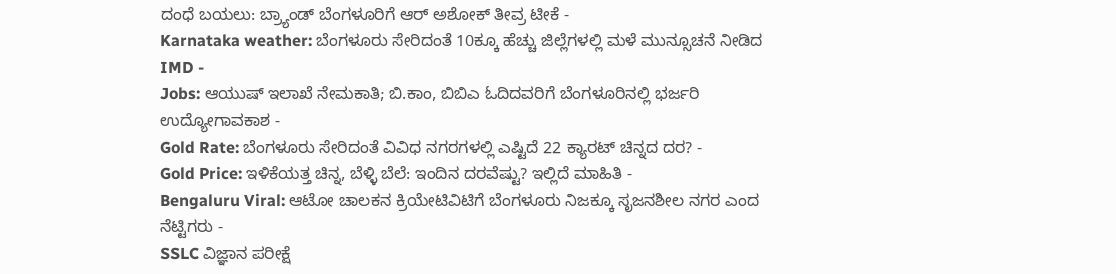ದಂಧೆ ಬಯಲು: ಬ್ರ್ಯಾಂಡ್ ಬೆಂಗಳೂರಿಗೆ ಆರ್ ಅಶೋಕ್ ತೀವ್ರ ಟೀಕೆ -
Karnataka weather: ಬೆಂಗಳೂರು ಸೇರಿದಂತೆ 10ಕ್ಕೂ ಹೆಚ್ಚು ಜಿಲ್ಲೆಗಳಲ್ಲಿ ಮಳೆ ಮುನ್ಸೂಚನೆ ನೀಡಿದ IMD -
Jobs: ಆಯುಷ್ ಇಲಾಖೆ ನೇಮಕಾತಿ; ಬಿ.ಕಾಂ, ಬಿಬಿಎ ಓದಿದವರಿಗೆ ಬೆಂಗಳೂರಿನಲ್ಲಿ ಭರ್ಜರಿ ಉದ್ಯೋಗಾವಕಾಶ -
Gold Rate: ಬೆಂಗಳೂರು ಸೇರಿದಂತೆ ವಿವಿಧ ನಗರಗಳಲ್ಲಿ ಎಷ್ಟಿದೆ 22 ಕ್ಯಾರಟ್ ಚಿನ್ನದ ದರ? -
Gold Price: ಇಳಿಕೆಯತ್ತ ಚಿನ್ನ, ಬೆಳ್ಳಿ ಬೆಲೆ: ಇಂದಿನ ದರವೆಷ್ಟು? ಇಲ್ಲಿದೆ ಮಾಹಿತಿ -
Bengaluru Viral: ಆಟೋ ಚಾಲಕನ ಕ್ರಿಯೇಟಿವಿಟಿಗೆ ಬೆಂಗಳೂರು ನಿಜಕ್ಕೂ ಸೃಜನಶೀಲ ನಗರ ಎಂದ ನೆಟ್ಟಿಗರು -
SSLC ವಿಜ್ಞಾನ ಪರೀಕ್ಷೆ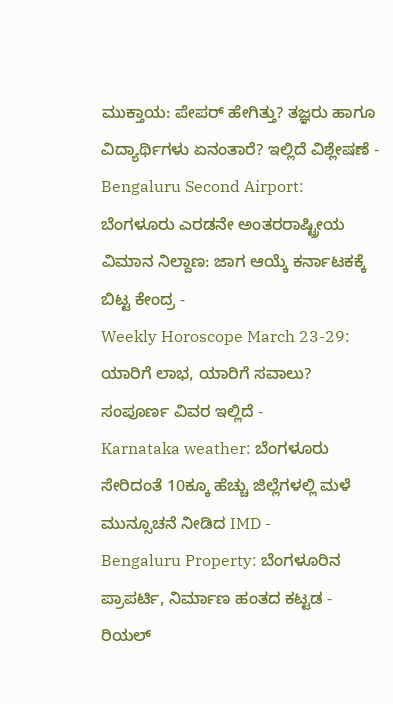ಮುಕ್ತಾಯ: ಪೇಪರ್ ಹೇಗಿತ್ತು? ತಜ್ಞರು ಹಾಗೂ ವಿದ್ಯಾರ್ಥಿಗಳು ಏನಂತಾರೆ? ಇಲ್ಲಿದೆ ವಿಶ್ಲೇಷಣೆ -
Bengaluru Second Airport: ಬೆಂಗಳೂರು ಎರಡನೇ ಅಂತರರಾಷ್ಟ್ರೀಯ ವಿಮಾನ ನಿಲ್ದಾಣ: ಜಾಗ ಆಯ್ಕೆ ಕರ್ನಾಟಕಕ್ಕೆ ಬಿಟ್ಟ ಕೇಂದ್ರ -
Weekly Horoscope March 23-29: ಯಾರಿಗೆ ಲಾಭ, ಯಾರಿಗೆ ಸವಾಲು? ಸಂಪೂರ್ಣ ವಿವರ ಇಲ್ಲಿದೆ -
Karnataka weather: ಬೆಂಗಳೂರು ಸೇರಿದಂತೆ 10ಕ್ಕೂ ಹೆಚ್ಚು ಜಿಲ್ಲೆಗಳಲ್ಲಿ ಮಳೆ ಮುನ್ಸೂಚನೆ ನೀಡಿದ IMD -
Bengaluru Property: ಬೆಂಗಳೂರಿನ ಪ್ರಾಪರ್ಟಿ, ನಿರ್ಮಾಣ ಹಂತದ ಕಟ್ಟಡ - ರಿಯಲ್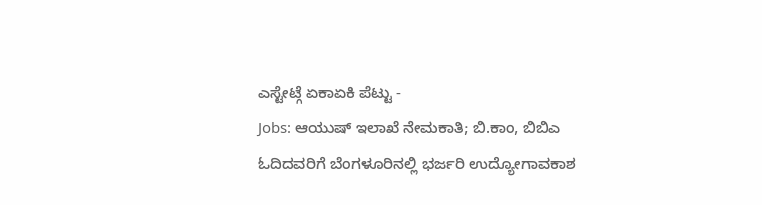ಎಸ್ಟೇಟ್ಗೆ ಏಕಾಏಕಿ ಪೆಟ್ಟು -
Jobs: ಆಯುಷ್ ಇಲಾಖೆ ನೇಮಕಾತಿ; ಬಿ.ಕಾಂ, ಬಿಬಿಎ ಓದಿದವರಿಗೆ ಬೆಂಗಳೂರಿನಲ್ಲಿ ಭರ್ಜರಿ ಉದ್ಯೋಗಾವಕಾಶ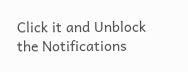Click it and Unblock the Notifications